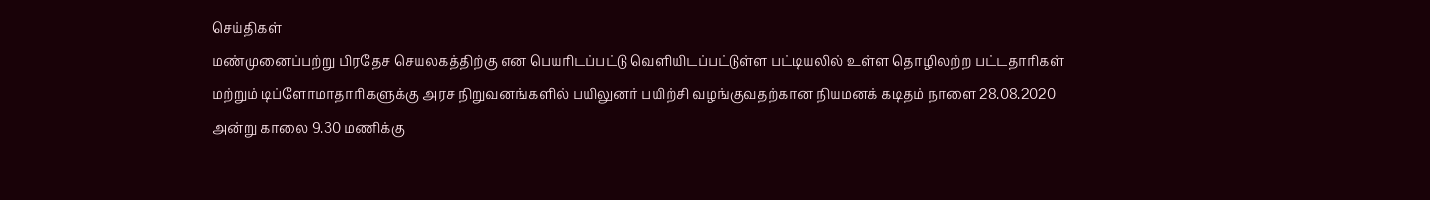செய்திகள்
மண்முனைப்பற்று பிரதேச செயலகத்திற்கு என பெயரிடப்பட்டு வெளியிடப்பட்டுள்ள பட்டியலில் உள்ள தொழிலற்ற பட்டதாரிகள் மற்றும் டிப்ளோமாதாரிகளுக்கு அரச நிறுவனங்களில் பயிலுனர் பயிற்சி வழங்குவதற்கான நியமனக் கடிதம் நாளை 28.08.2020 அன்று காலை 9.30 மணிக்கு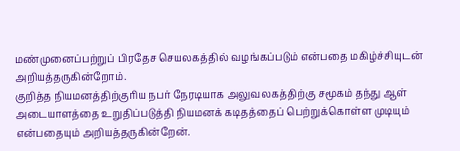மண்முனைப்பற்றுப் பிரதேச செயலகத்தில் வழங்கப்படும் என்பதை மகிழ்ச்சியுடன் அறியத்தருகின்றோம்.
குறித்த நியமனத்திற்குரிய நபர் நேரடியாக அலுவலகத்திற்கு சமூகம் தந்து ஆள் அடையாளத்தை உறுதிப்படுத்தி நியமனக் கடிதத்தைப் பெற்றுக்கொள்ள முடியும் என்பதையும் அறியத்தருகின்றேன்.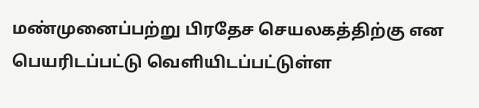மண்முனைப்பற்று பிரதேச செயலகத்திற்கு என பெயரிடப்பட்டு வெளியிடப்பட்டுள்ள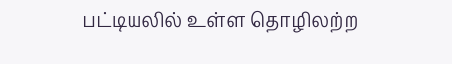பட்டியலில் உள்ள தொழிலற்ற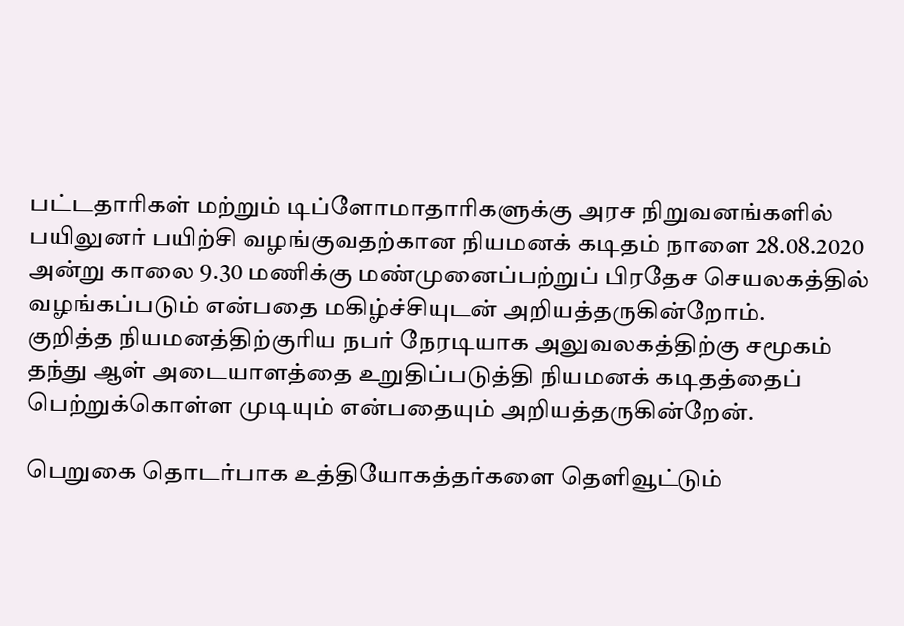பட்டதாரிகள் மற்றும் டிப்ளோமாதாரிகளுக்கு அரச நிறுவனங்களில் பயிலுனர் பயிற்சி வழங்குவதற்கான நியமனக் கடிதம் நாளை 28.08.2020 அன்று காலை 9.30 மணிக்கு மண்முனைப்பற்றுப் பிரதேச செயலகத்தில் வழங்கப்படும் என்பதை மகிழ்ச்சியுடன் அறியத்தருகின்றோம்.
குறித்த நியமனத்திற்குரிய நபர் நேரடியாக அலுவலகத்திற்கு சமூகம் தந்து ஆள் அடையாளத்தை உறுதிப்படுத்தி நியமனக் கடிதத்தைப் பெற்றுக்கொள்ள முடியும் என்பதையும் அறியத்தருகின்றேன்.

பெறுகை தொடர்பாக உத்தியோகத்தர்களை தெளிவூட்டும்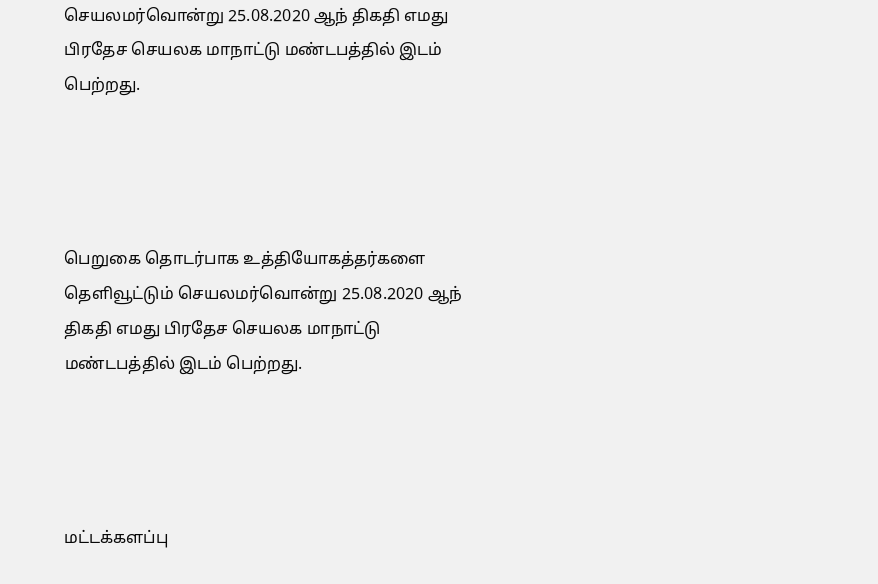செயலமர்வொன்று 25.08.2020 ஆந் திகதி எமது பிரதேச செயலக மாநாட்டு மண்டபத்தில் இடம் பெற்றது.




பெறுகை தொடர்பாக உத்தியோகத்தர்களை தெளிவூட்டும் செயலமர்வொன்று 25.08.2020 ஆந் திகதி எமது பிரதேச செயலக மாநாட்டு மண்டபத்தில் இடம் பெற்றது.




மட்டக்களப்பு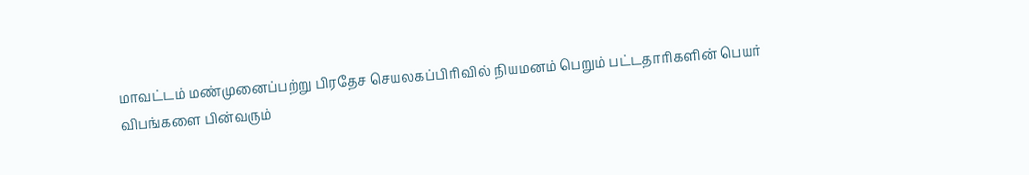மாவட்டம் மண்முனைப்பற்று பிரதேச செயலகப்பிரிவில் நியமனம் பெறும் பட்டதாரிகளின் பெயர் விபங்களை பின்வரும்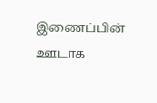இணைப்பின் ஊடாக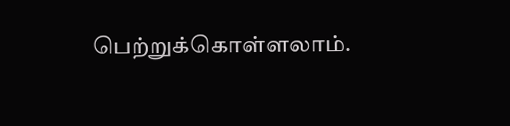பெற்றுக்கொள்ளலாம்.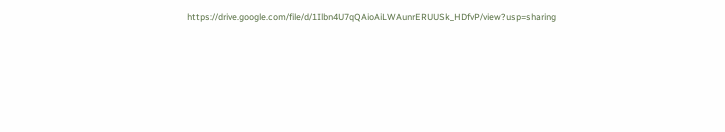https://drive.google.com/file/d/1Ilbn4U7qQAioAiLWAunrERUUSk_HDfvP/view?usp=sharing